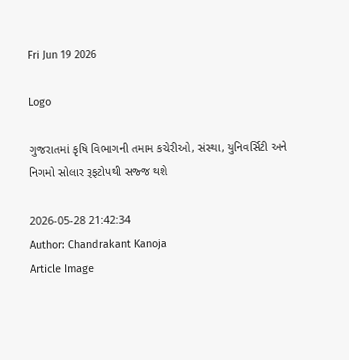Fri Jun 19 2026

Logo

ગુજરાતમાં કૃષિ વિભાગની તમામ કચેરીઓ, સંસ્થા, યુનિવર્સિટી અને નિગમો સોલાર રૂફટોપથી સજ્જ થશે

2026-05-28 21:42:34
Author: Chandrakant Kanoja
Article Image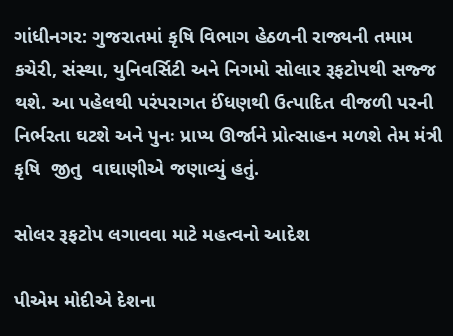ગાંધીનગર: ગુજરાતમાં કૃષિ વિભાગ હેઠળની રાજ્યની તમામ કચેરી, સંસ્થા, યુનિવર્સિટી અને નિગમો સોલાર રૂફટોપથી સજ્જ થશે. આ પહેલથી પરંપરાગત ઈંધણથી ઉત્પાદિત વીજળી પરની નિર્ભરતા ઘટશે અને પુનઃ પ્રાપ્ય ઊર્જાને પ્રોત્સાહન મળશે તેમ મંત્રી  કૃષિ  જીતુ  વાઘાણીએ જણાવ્યું હતું.

સોલર રૂફટોપ લગાવવા માટે મહત્વનો આદેશ

પીએમ મોદીએ દેશના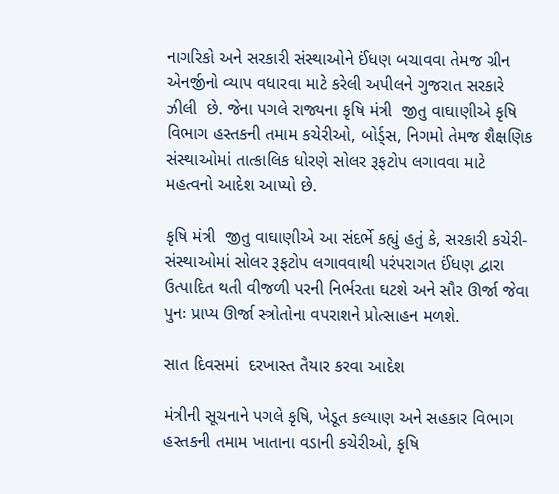નાગરિકો અને સરકારી સંસ્થાઓને ઈંધણ બચાવવા તેમજ ગ્રીન એનર્જીનો વ્યાપ વધારવા માટે કરેલી અપીલને ગુજરાત સરકારે ઝીલી  છે. જેના પગલે રાજ્યના કૃષિ મંત્રી  જીતુ વાઘાણીએ કૃષિ વિભાગ હસ્તકની તમામ કચેરીઓ, બોર્ડ્સ, નિગમો તેમજ શૈક્ષણિક સંસ્થાઓમાં તાત્કાલિક ધોરણે સોલર રૂફટોપ લગાવવા માટે મહત્વનો આદેશ આપ્યો છે.

કૃષિ મંત્રી  જીતુ વાઘાણીએ આ સંદર્ભે કહ્યું હતું કે, સરકારી કચેરી-સંસ્થાઓમાં સોલર રૂફટોપ લગાવવાથી પરંપરાગત ઈંધણ દ્વારા ઉત્પાદિત થતી વીજળી પરની નિર્ભરતા ઘટશે અને સૌર ઊર્જા જેવા પુનઃ પ્રાપ્ય ઊર્જા સ્ત્રોતોના વપરાશને પ્રોત્સાહન મળશે.

સાત દિવસમાં  દરખાસ્ત તૈયાર કરવા આદેશ

મંત્રીની સૂચનાને પગલે કૃષિ, ખેડૂત કલ્યાણ અને સહકાર વિભાગ હસ્તકની તમામ ખાતાના વડાની કચેરીઓ, કૃષિ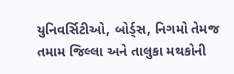યુનિવર્સિટીઓ, બોર્ડ્સ, નિગમો તેમજ તમામ જિલ્લા અને તાલુકા મથકોની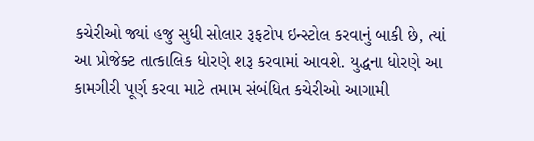કચેરીઓ જ્યાં હજુ સુધી સોલાર રૂફટોપ ઇન્સ્ટોલ કરવાનું બાકી છે, ત્યાં આ પ્રોજેક્ટ તાત્કાલિક ધોરણે શરૂ કરવામાં આવશે. યુદ્ધના ધોરણે આ કામગીરી પૂર્ણ કરવા માટે તમામ સંબંધિત કચેરીઓ આગામી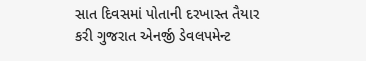સાત દિવસમાં પોતાની દરખાસ્ત તૈયાર કરી ગુજરાત એનર્જી ડેવલપમેન્ટ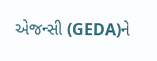એજન્સી (GEDA)ને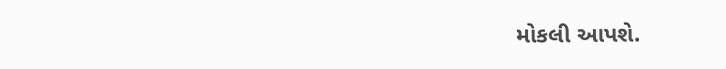મોકલી આપશે.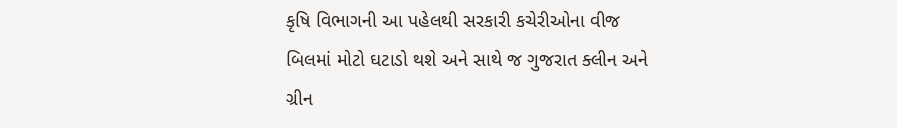કૃષિ વિભાગની આ પહેલથી સરકારી કચેરીઓના વીજ બિલમાં મોટો ઘટાડો થશે અને સાથે જ ગુજરાત ક્લીન અને ગ્રીન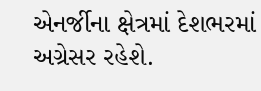એનર્જીના ક્ષેત્રમાં દેશભરમાં અગ્રેસર રહેશે.